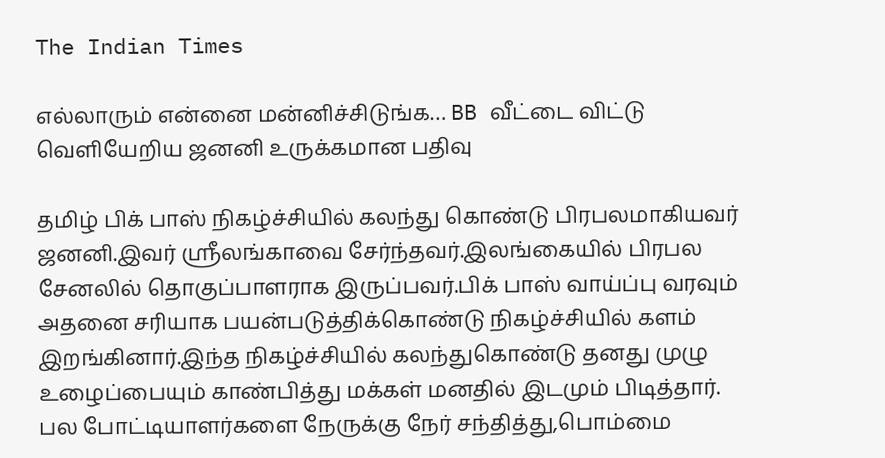The Indian Times

எல்லாரும் என்னை மன்னிச்சிடுங்க… BB வீட்டை விட்டு வெளியேறிய ஜனனி உருக்கமான பதிவு

தமிழ் பிக் பாஸ் நிகழ்ச்சியில் கலந்து கொண்டு பிரபலமாகியவர் ஜனனி.இவர் ஸ்ரீலங்காவை சேர்ந்தவர்.இலங்கையில் பிரபல சேனலில் தொகுப்பாளராக இருப்பவர்.பிக் பாஸ் வாய்ப்பு வரவும் அதனை சரியாக பயன்படுத்திக்கொண்டு நிகழ்ச்சியில் களம் இறங்கினார்.இந்த நிகழ்ச்சியில் கலந்துகொண்டு தனது முழு உழைப்பையும் காண்பித்து மக்கள் மனதில் இடமும் பிடித்தார். பல போட்டியாளர்களை நேருக்கு நேர் சந்தித்து,பொம்மை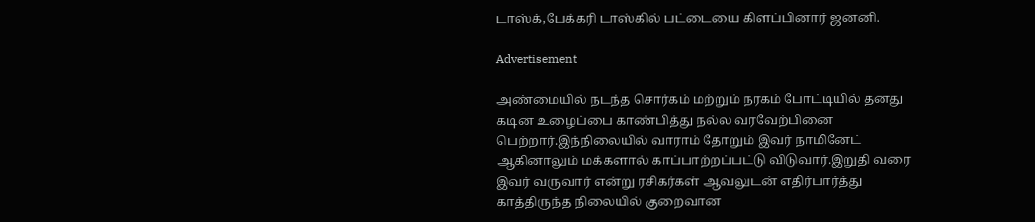டாஸ்க்,பேக்கரி டாஸ்கில் பட்டையை கிளப்பினார் ஜனனி.

Advertisement

அண்மையில் நடந்த சொர்கம் மற்றும் நரகம் போட்டியில் தனது கடின உழைப்பை காண்பித்து நல்ல வரவேற்பினை பெற்றார்.இந்நிலையில் வாராம் தோறும் இவர் நாமினேட் ஆகினாலும் மக்களால் காப்பாற்றப்பட்டு விடுவார்.இறுதி வரை இவர் வருவார் என்று ரசிகர்கள் ஆவலுடன் எதிர்பார்த்து காத்திருந்த நிலையில் குறைவான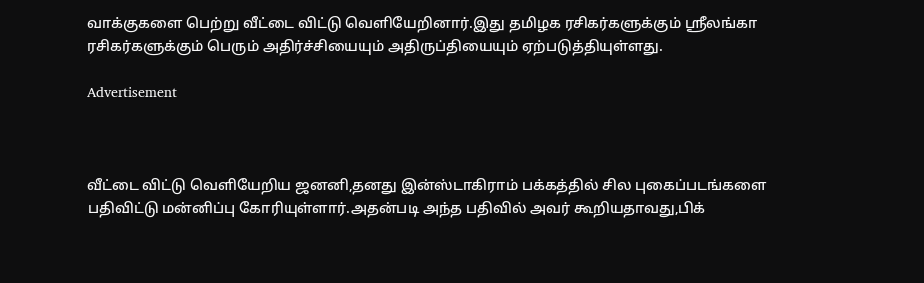வாக்குகளை பெற்று வீட்டை விட்டு வெளியேறினார்.இது தமிழக ரசிகர்களுக்கும் ஸ்ரீலங்கா ரசிகர்களுக்கும் பெரும் அதிர்ச்சியையும் அதிருப்தியையும் ஏற்படுத்தியுள்ளது.

Advertisement



வீட்டை விட்டு வெளியேறிய ஜனனி,தனது இன்ஸ்டாகிராம் பக்கத்தில் சில புகைப்படங்களை பதிவிட்டு மன்னிப்பு கோரியுள்ளார்.அதன்படி அந்த பதிவில் அவர் கூறியதாவது,பிக்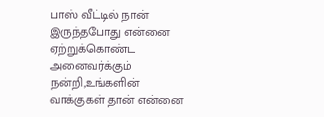பாஸ் வீட்டில் நான் இருந்தபோது என்னை ஏற்றுக்கொண்ட அனைவர்க்கும் நன்றி,உங்களின் வாக்குகள் தான் என்னை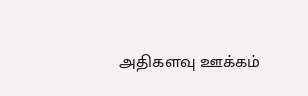அதிகளவு ஊக்கம்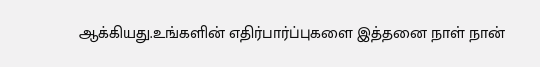ஆக்கியது.உங்களின் எதிர்பார்ப்புகளை இத்தனை நாள் நான்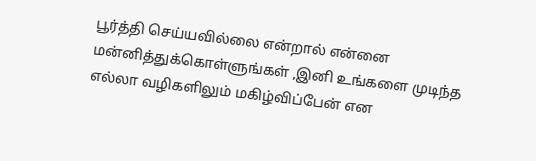பூர்த்தி செய்யவில்லை என்றால் என்னை மன்னித்துக்கொள்ளுங்கள் ,இனி உங்களை முடிந்த எல்லா வழிகளிலும் மகிழ்விப்பேன் என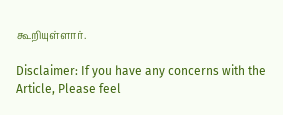கூறியுள்ளார்.

Disclaimer: If you have any concerns with the Article, Please feel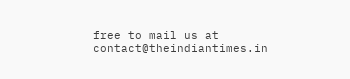free to mail us at contact@theindiantimes.in